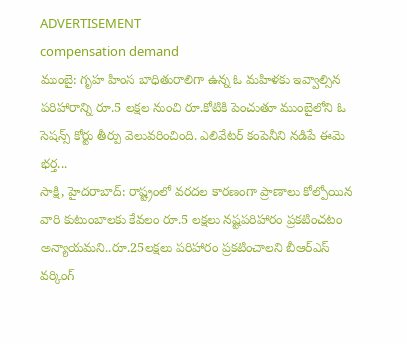ADVERTISEMENT
compensation demand
ముంబై: గృహ హింస బాధితురాలిగా ఉన్న ఓ మహిళకు ఇవ్వాల్సిన పరిహారాన్ని రూ.5 లక్షల నుంచి రూ.కోటికి పెంచుతూ ముంబైలోని ఓ సెషన్స్ కోర్టు తీర్పు వెలువరించింది. ఎలివేటర్ కంపెనీని నడిపే ఈమె భర్త...
సాక్షి, హైదరాబాద్: రాష్ట్రంలో వరదల కారణంగా ప్రాణాలు కోల్పోయిన వారి కుటుంబాలకు కేవలం రూ.5 లక్షలు నష్టపరిహారం ప్రకటించటం అన్యాయమని..రూ.25లక్షలు పరిహారం ప్రకటించాలని బీఆర్ఎస్ వర్కింగ్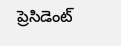ప్రెసిడెంట్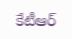కేటీఆర్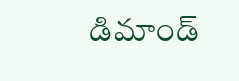డిమాండ్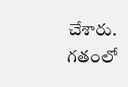చేశారు. గతంలో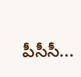పీసీసీ...